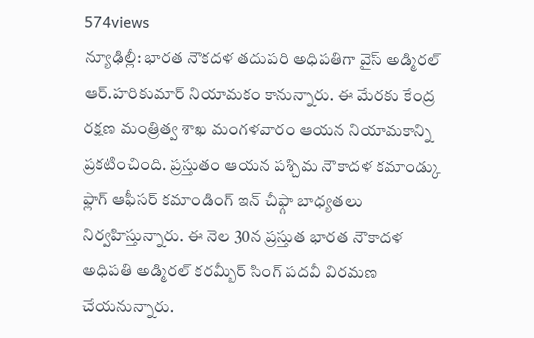574views
న్యూఢిల్లీ: భారత నౌకదళ తదుపరి అధిపతిగా వైస్ అడ్మిరల్ ఆర్.హరికుమార్ నియామకం కానున్నారు. ఈ మేరకు కేంద్ర రక్షణ మంత్రిత్వ శాఖ మంగళవారం ఆయన నియామకాన్ని ప్రకటించింది. ప్రస్తుతం ఆయన పశ్చిమ నౌకాదళ కమాండ్కు ఫ్లాగ్ ఆఫీసర్ కమాండింగ్ ఇన్ చీఫ్గా బాధ్యతలు నిర్వహిస్తున్నారు. ఈ నెల 30న ప్రస్తుత భారత నౌకాదళ అధిపతి అడ్మిరల్ కరమ్బీర్ సింగ్ పదవీ విరమణ చేయనున్నారు.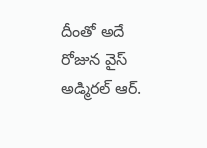దీంతో అదే రోజున వైస్ అడ్మిరల్ ఆర్.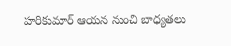హరికుమార్ ఆయన నుంచి బాధ్యతలు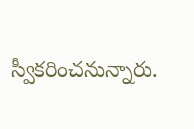స్వీకరించనున్నారు.